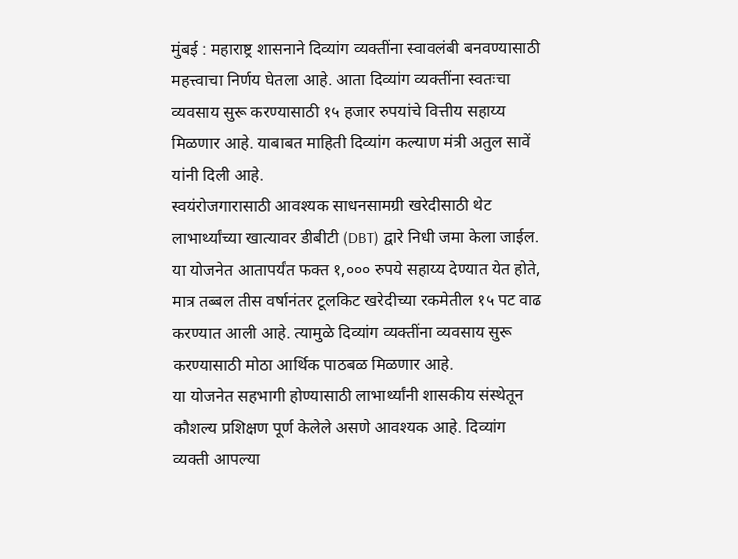मुंबई : महाराष्ट्र शासनाने दिव्यांग व्यक्तींना स्वावलंबी बनवण्यासाठी महत्त्वाचा निर्णय घेतला आहे. आता दिव्यांग व्यक्तींना स्वतःचा व्यवसाय सुरू करण्यासाठी १५ हजार रुपयांचे वित्तीय सहाय्य मिळणार आहे. याबाबत माहिती दिव्यांग कल्याण मंत्री अतुल सावें यांनी दिली आहे.
स्वयंरोजगारासाठी आवश्यक साधनसामग्री खरेदीसाठी थेट लाभार्थ्यांच्या खात्यावर डीबीटी (DBT) द्वारे निधी जमा केला जाईल. या योजनेत आतापर्यंत फक्त १,००० रुपये सहाय्य देण्यात येत होते, मात्र तब्बल तीस वर्षानंतर टूलकिट खरेदीच्या रकमेतील १५ पट वाढ करण्यात आली आहे. त्यामुळे दिव्यांग व्यक्तींना व्यवसाय सुरू करण्यासाठी मोठा आर्थिक पाठबळ मिळणार आहे.
या योजनेत सहभागी होण्यासाठी लाभार्थ्यांनी शासकीय संस्थेतून कौशल्य प्रशिक्षण पूर्ण केलेले असणे आवश्यक आहे. दिव्यांग व्यक्ती आपल्या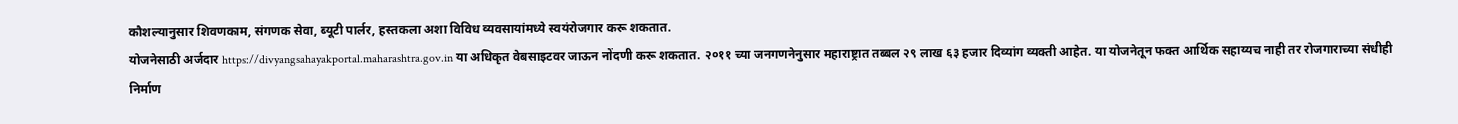कौशल्यानुसार शिवणकाम, संगणक सेवा, ब्यूटी पार्लर, हस्तकला अशा विविध व्यवसायांमध्ये स्वयंरोजगार करू शकतात.
योजनेसाठी अर्जदार https://divyangsahayakportal.maharashtra.gov.in या अधिकृत वेबसाइटवर जाऊन नोंदणी करू शकतात. २०११ च्या जनगणनेनुसार महाराष्ट्रात तब्बल २९ लाख ६३ हजार दिव्यांग व्यक्ती आहेत. या योजनेतून फक्त आर्थिक सहाय्यच नाही तर रोजगाराच्या संधीही निर्माण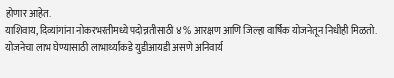होणार आहेत.
याशिवाय, दिव्यांगांना नोकरभरतीमध्ये पदोन्नतीसाठी ४% आरक्षण आणि जिल्हा वार्षिक योजनेतून निधीही मिळतो. योजनेचा लाभ घेण्यासाठी लाभार्थ्यांकडे युडीआयडी असणे अनिवार्य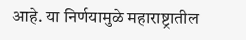आहे. या निर्णयामुळे महाराष्ट्रातील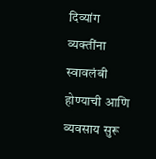दिव्यांग व्यक्तींना स्वावलंबी होण्याची आणि व्यवसाय सुरू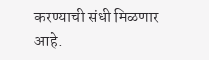करण्याची संधी मिळणार आहे.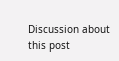Discussion about this post